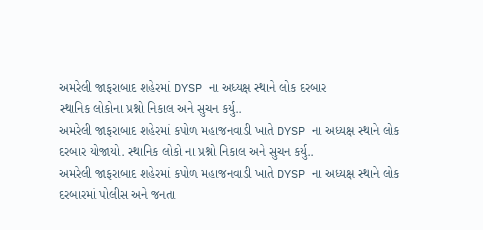અમરેલી જાફરાબાદ શહેરમાં DYSP ના અધ્યક્ષ સ્થાને લોક દરબાર
સ્થાનિક લોકોના પ્રશ્નો નિકાલ અને સુચન કર્યુ..
અમરેલી જાફરાબાદ શહેરમાં કપોળ મહાજનવાડી ખાતે DYSP ના અધ્યક્ષ સ્થાને લોક દરબાર યોજાયો. સ્થાનિક લોકો ના પ્રશ્નો નિકાલ અને સુચન કર્યુ..
અમરેલી જાફરાબાદ શહેરમાં કપોળ મહાજનવાડી ખાતે DYSP ના અધ્યક્ષ સ્થાને લોક દરબારમાં પોલીસ અને જનતા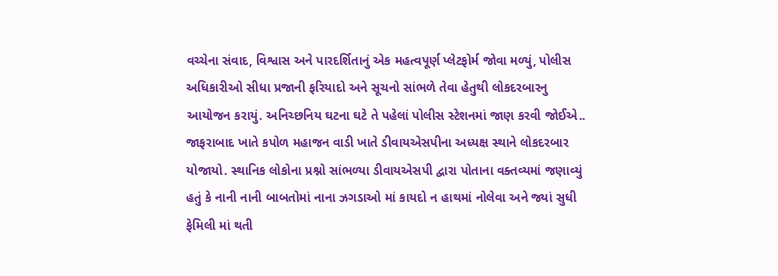વચ્ચેના સંવાદ, વિશ્વાસ અને પારદર્શિતાનું એક મહત્વપૂર્ણ પ્લેટફોર્મ જોવા મળ્યું, પોલીસ અધિકારીઓ સીધા પ્રજાની ફરિયાદો અને સૂચનો સાંભળે તેવા હેતુથી લોકદરબારનુ આયોજન કરાયું. અનિચ્છનિય ઘટના ઘટે તે પહેલાં પોલીસ સ્ટેશનમાં જાણ કરવી જોઈએ.. જાફરાબાદ ખાતે કપોળ મહાજન વાડી ખાતે ડીવાયએસપીના અધ્યક્ષ સ્થાને લોકદરબાર યોજાયો. સ્થાનિક લોકોના પ્રશ્નો સાંભળ્યા ડીવાયએસપી દ્વારા પોતાના વક્તવ્યમાં જણાવ્યું હતું કે નાની નાની બાબતોમાં નાના ઝગડાઓ માં કાયદો ન હાથમાં નોલેવા અને જ્યાં સુધી ફેમિલી માં થતી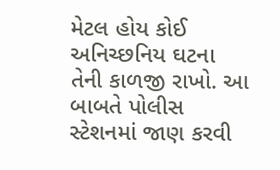મેટલ હોય કોઈ અનિચ્છનિય ઘટના તેની કાળજી રાખો. આ બાબતે પોલીસ સ્ટેશનમાં જાણ કરવી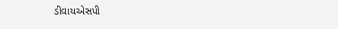ડીવાયએસપી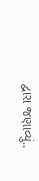દ્વારા જણાવ્યું..